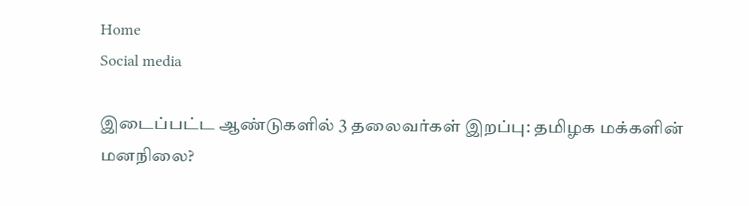Home
Social media

இடைப்பட்ட ஆண்டுகளில் 3 தலைவர்கள் இறப்பு: தமிழக மக்களின் மனநிலை?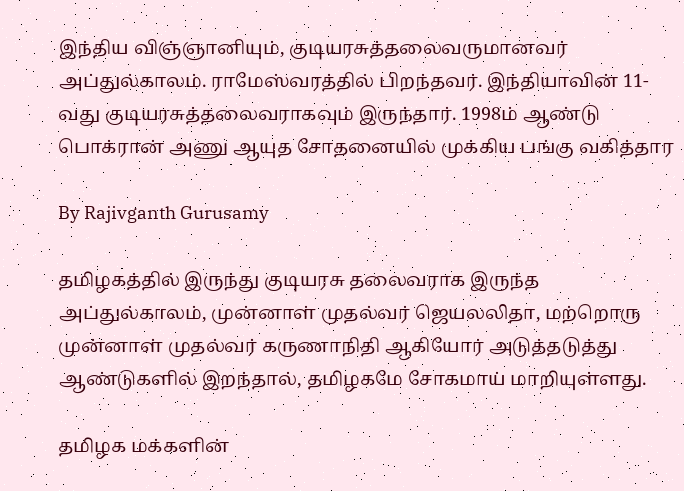இந்திய விஞ்ஞானியும், குடியரசுத்தலைவருமானவர் அப்துல்காலம். ராமேஸ்வரத்தில் பிறந்தவர். இந்தியாவின் 11-வது குடியரசுத்தலைவராகவும் இருந்தார். 1998ம் ஆண்டு பொக்ரான் அணு ஆயுத சோதனையில் முக்கிய பங்கு வகித்தார

By Rajivganth Gurusamy

தமிழகத்தில் இருந்து குடியரசு தலைவராக இருந்த அப்துல்காலம், முன்னாள் முதல்வர் ஜெயலலிதா, மற்றொரு முன்னாள் முதல்வர் கருணாநிதி ஆகியோர் அடுத்தடுத்து ஆண்டுகளில் இறந்தால், தமிழகமே சோகமாய் மாறியுள்ளது.

தமிழக மக்களின்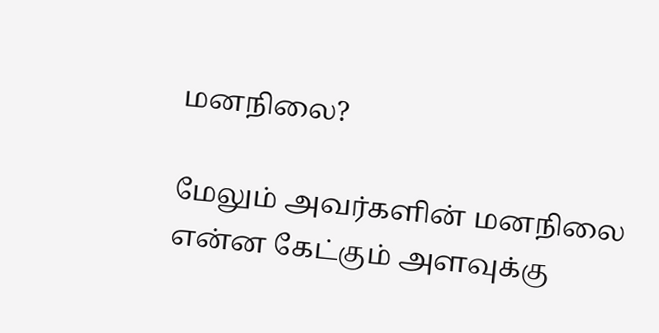மனநிலை?

மேலும் அவர்களின் மனநிலை என்ன கேட்கும் அளவுக்கு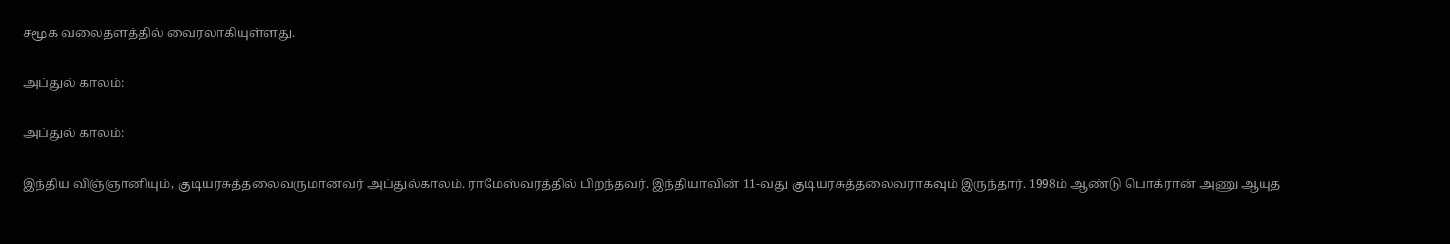சமூக வலைதளத்தில் வைரலாகியுள்ளது.

அப்துல் காலம்:

அப்துல் காலம்:

இந்திய விஞ்ஞானியும், குடியரசுத்தலைவருமானவர் அப்துல்காலம். ராமேஸ்வரத்தில் பிறந்தவர். இந்தியாவின் 11-வது குடியரசுத்தலைவராகவும் இருந்தார். 1998ம் ஆண்டு பொக்ரான் அணு ஆயுத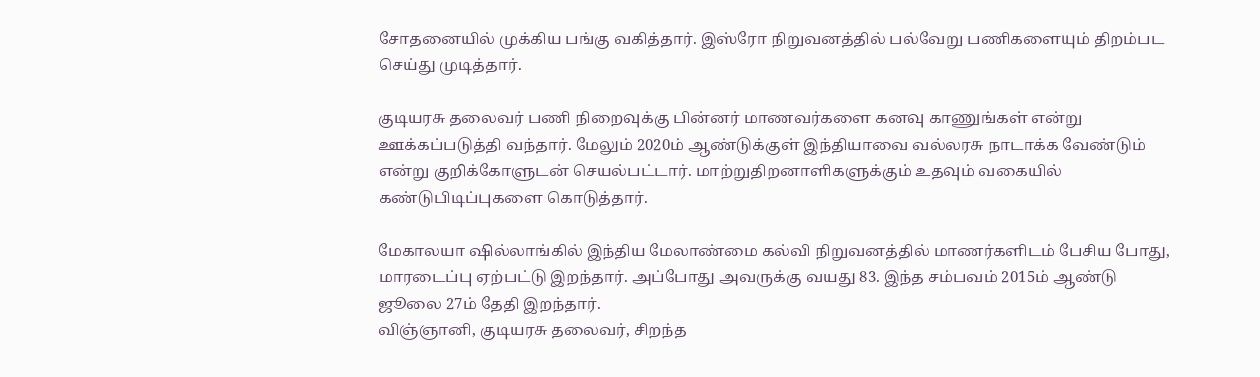சோதனையில் முக்கிய பங்கு வகித்தார். இஸ்ரோ நிறுவனத்தில் பல்வேறு பணிகளையும் திறம்பட செய்து முடித்தார்.

குடியரசு தலைவர் பணி நிறைவுக்கு பின்னர் மாணவர்களை கனவு காணுங்கள் என்று ஊக்கப்படுத்தி வந்தார். மேலும் 2020ம் ஆண்டுக்குள் இந்தியாவை வல்லரசு நாடாக்க வேண்டும் என்று குறிக்கோளுடன் செயல்பட்டார். மாற்றுதிறனாளிகளுக்கும் உதவும் வகையில் கண்டுபிடிப்புகளை கொடுத்தார்.

மேகாலயா ஷில்லாங்கில் இந்திய மேலாண்மை கல்வி நிறுவனத்தில் மாணர்களிடம் பேசிய போது, மாரடைப்பு ஏற்பட்டு இறந்தார். அப்போது அவருக்கு வயது 83. இந்த சம்பவம் 2015ம் ஆண்டு ஜூலை 27ம் தேதி இறந்தார்.
விஞ்ஞானி, குடியரசு தலைவர், சிறந்த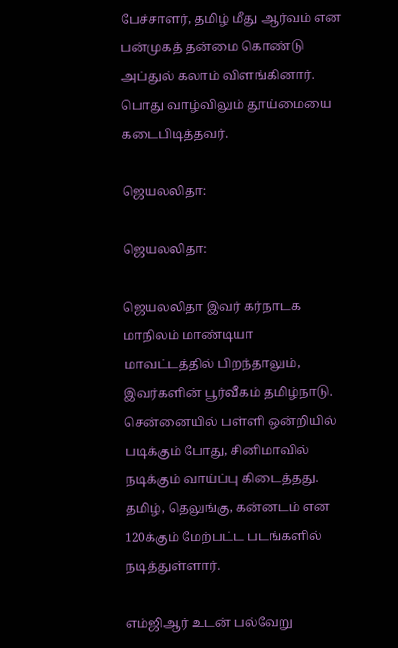பேச்சாளர், தமிழ் மீது ஆர்வம் என பன்முகத் தன்மை கொண்டு அப்துல் கலாம் விளங்கினார். பொது வாழ்விலும் தூய்மையை கடைபிடித்தவர்.

ஜெயலலிதா:

ஜெயலலிதா:

ஜெயலலிதா இவர் கர்நாடக மாநிலம் மாண்டியா மாவட்டத்தில் பிறந்தாலும், இவர்களின் பூர்வீகம் தமிழ்நாடு. சென்னையில் பள்ளி ஒன்றியில் படிக்கும் போது, சினிமாவில் நடிக்கும் வாய்ப்பு கிடைத்தது. தமிழ், தெலுங்கு, கன்னடம் என 120க்கும் மேற்பட்ட படங்களில் நடித்துள்ளார்.

எம்ஜிஆர் உடன் பல்வேறு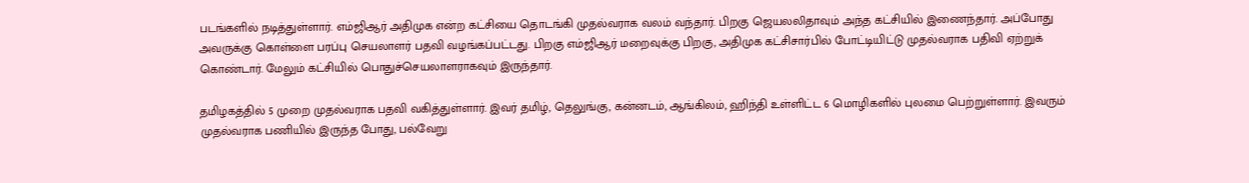படங்களில் நடித்துள்ளார். எம்ஜிஆர் அதிமுக என்ற கட்சியை தொடங்கி முதல்வராக வலம் வந்தார். பிறகு ஜெயலலிதாவும் அந்த கட்சியில் இணைந்தார். அப்போது அவருக்கு கொள்ளை பரப்பு செயலாளர் பதவி வழங்கப்பட்டது. பிறகு எம்ஜிஆர் மறைவுக்கு பிறகு, அதிமுக கட்சிசார்பில் போட்டியிட்டு முதல்வராக பதிவி ஏற்றுக் கொண்டார். மேலும் கட்சியில் பொதுச்செயலாளராகவும் இருந்தார்.

தமிழகத்தில் 5 முறை முதல்வராக பதவி வகித்துள்ளார். இவர் தமிழ், தெலுங்கு, கன்னடம், ஆங்கிலம், ஹிந்தி உள்ளிட்ட 6 மொழிகளில் புலமை பெற்றுள்ளார். இவரும் முதல்வராக பணியில் இருந்த போது, பல்வேறு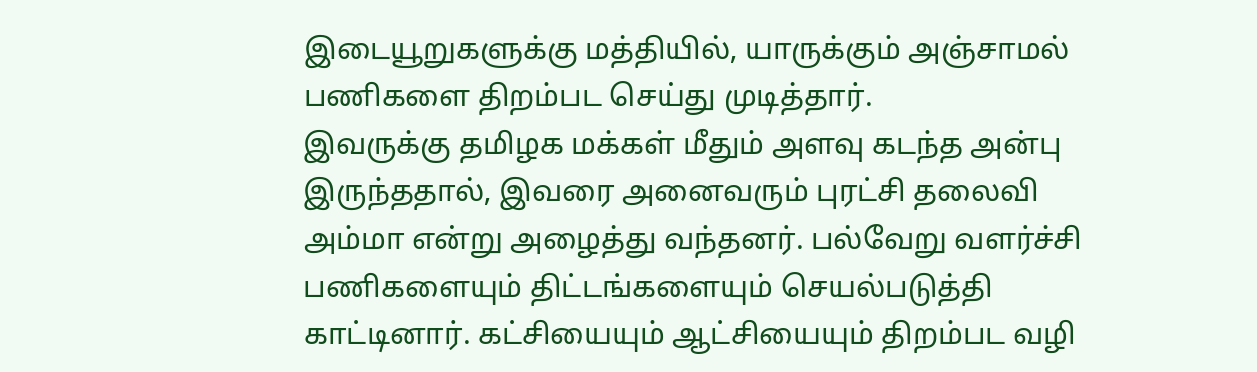இடையூறுகளுக்கு மத்தியில், யாருக்கும் அஞ்சாமல் பணிகளை திறம்பட செய்து முடித்தார்.
இவருக்கு தமிழக மக்கள் மீதும் அளவு கடந்த அன்பு இருந்ததால், இவரை அனைவரும் புரட்சி தலைவி அம்மா என்று அழைத்து வந்தனர். பல்வேறு வளர்ச்சி பணிகளையும் திட்டங்களையும் செயல்படுத்தி காட்டினார். கட்சியையும் ஆட்சியையும் திறம்பட வழி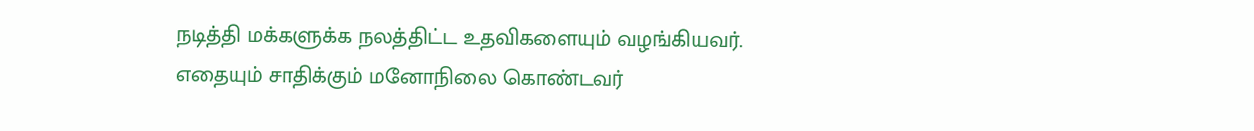நடித்தி மக்களுக்க நலத்திட்ட உதவிகளையும் வழங்கியவர். எதையும் சாதிக்கும் மனோநிலை கொண்டவர்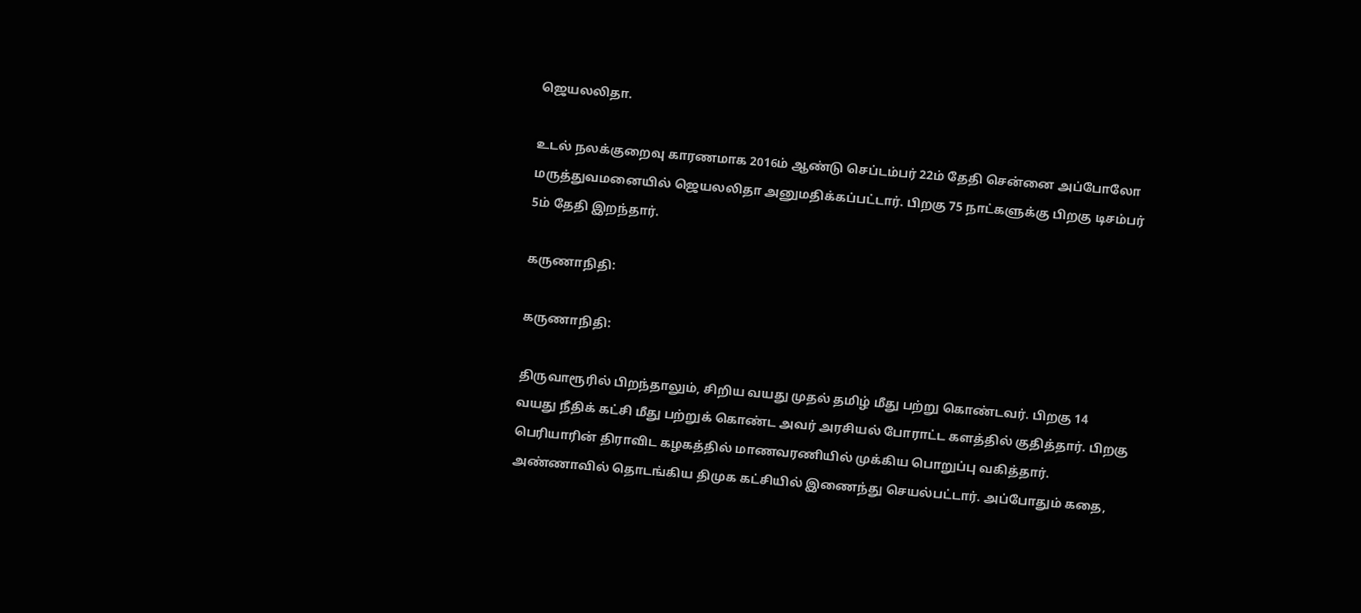ஜெயலலிதா.

உடல் நலக்குறைவு காரணமாக 2016ம் ஆண்டு செப்டம்பர் 22ம் தேதி சென்னை அப்போலோ மருத்துவமனையில் ஜெயலலிதா அனுமதிக்கப்பட்டார். பிறகு 75 நாட்களுக்கு பிறகு டிசம்பர் 5ம் தேதி இறந்தார்.

கருணாநிதி:

கருணாநிதி:

திருவாரூரில் பிறந்தாலும், சிறிய வயது முதல் தமிழ் மீது பற்று கொண்டவர். பிறகு 14 வயது நீதிக் கட்சி மீது பற்றுக் கொண்ட அவர் அரசியல் போராட்ட களத்தில் குதித்தார். பிறகு பெரியாரின் திராவிட கழகத்தில் மாணவரணியில் முக்கிய பொறுப்பு வகித்தார். அண்ணாவில் தொடங்கிய திமுக கட்சியில் இணைந்து செயல்பட்டார். அப்போதும் கதை,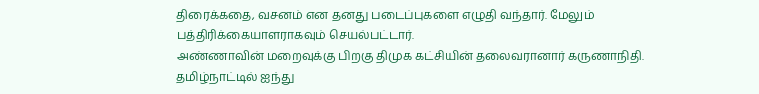திரைக்கதை, வசனம் என தனது படைப்புகளை எழுதி வந்தார். மேலும் பத்திரிக்கையாளராகவும் செயல்பட்டார்.
அண்ணாவின் மறைவுக்கு பிறகு திமுக கட்சியின் தலைவரானார் கருணாநிதி. தமிழ்நாட்டில் ஐந்து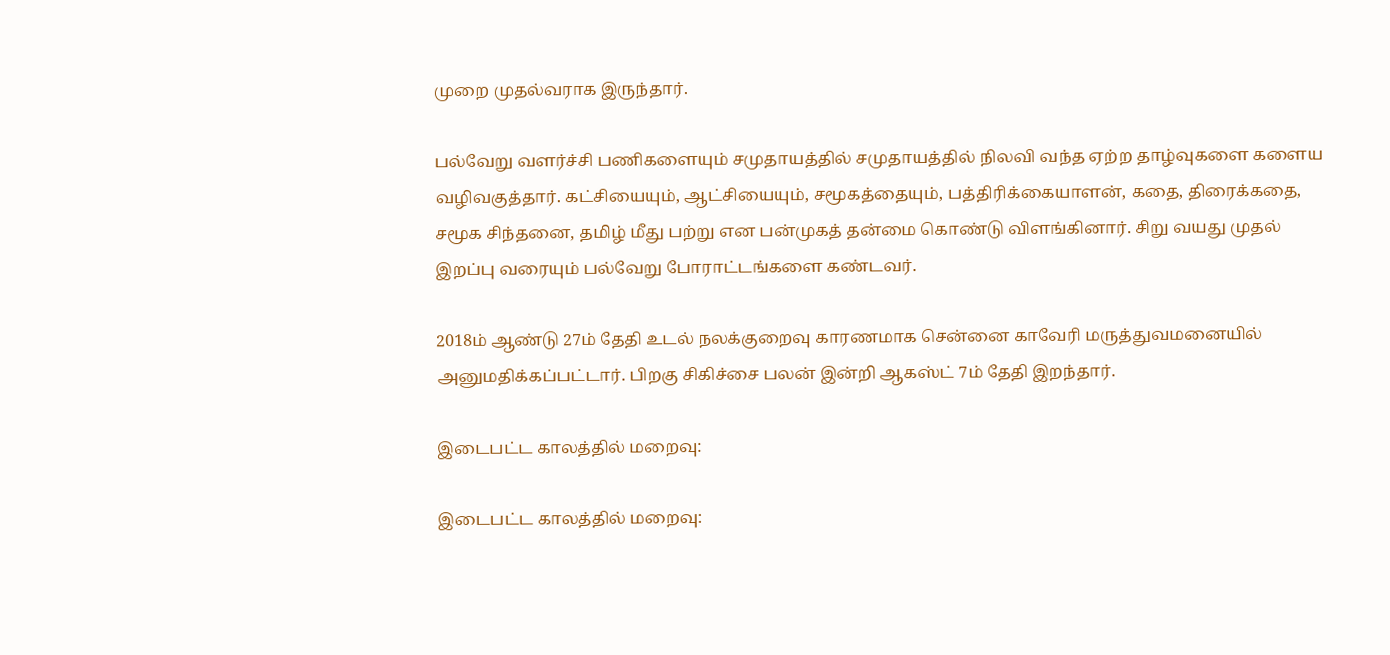முறை முதல்வராக இருந்தார்.

பல்வேறு வளர்ச்சி பணிகளையும் சமுதாயத்தில் சமுதாயத்தில் நிலவி வந்த ஏற்ற தாழ்வுகளை களைய வழிவகுத்தார். கட்சியையும், ஆட்சியையும், சமூகத்தையும், பத்திரிக்கையாளன், கதை, திரைக்கதை, சமூக சிந்தனை, தமிழ் மீது பற்று என பன்முகத் தன்மை கொண்டு விளங்கினார். சிறு வயது முதல் இறப்பு வரையும் பல்வேறு போராட்டங்களை கண்டவர்.

2018ம் ஆண்டு 27ம் தேதி உடல் நலக்குறைவு காரணமாக சென்னை காவேரி மருத்துவமனையில் அனுமதிக்கப்பட்டார். பிறகு சிகிச்சை பலன் இன்றி ஆகஸ்ட் 7ம் தேதி இறந்தார்.

இடைபட்ட காலத்தில் மறைவு:

இடைபட்ட காலத்தில் மறைவு: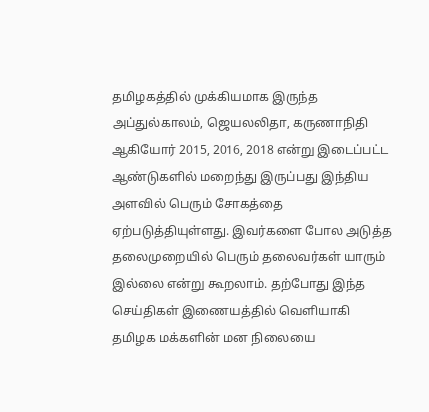தமிழகத்தில் முக்கியமாக இருந்த அப்துல்காலம், ஜெயலலிதா, கருணாநிதி ஆகியோர் 2015, 2016, 2018 என்று இடைப்பட்ட ஆண்டுகளில் மறைந்து இருப்பது இந்திய அளவில் பெரும் சோகத்தை ஏற்படுத்தியுள்ளது. இவர்களை போல அடுத்த தலைமுறையில் பெரும் தலைவர்கள் யாரும் இல்லை என்று கூறலாம். தற்போது இந்த செய்திகள் இணையத்தில் வெளியாகி தமிழக மக்களின் மன நிலையை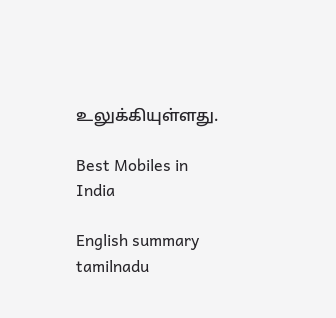உலுக்கியுள்ளது.

Best Mobiles in India

English summary
tamilnadu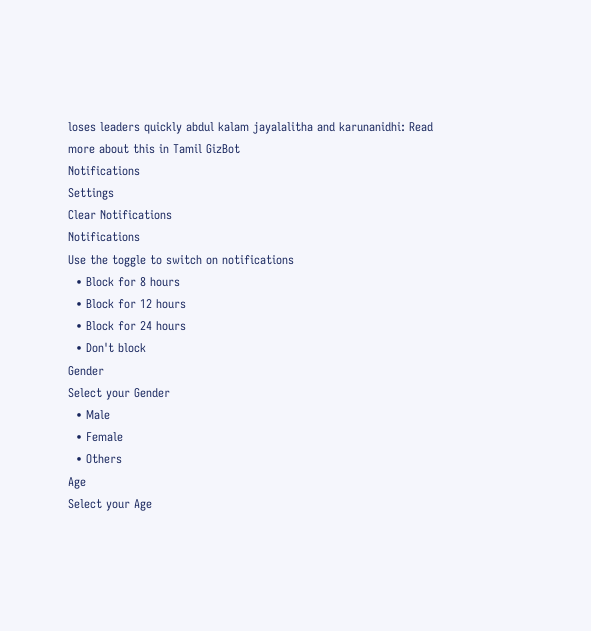loses leaders quickly abdul kalam jayalalitha and karunanidhi: Read more about this in Tamil GizBot
Notifications
Settings
Clear Notifications
Notifications
Use the toggle to switch on notifications
  • Block for 8 hours
  • Block for 12 hours
  • Block for 24 hours
  • Don't block
Gender
Select your Gender
  • Male
  • Female
  • Others
Age
Select your Age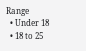Range
  • Under 18
  • 18 to 25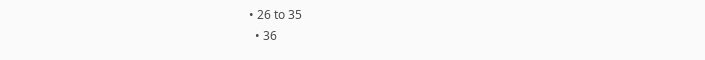• 26 to 35
  • 36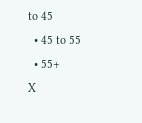to 45
  • 45 to 55
  • 55+
X